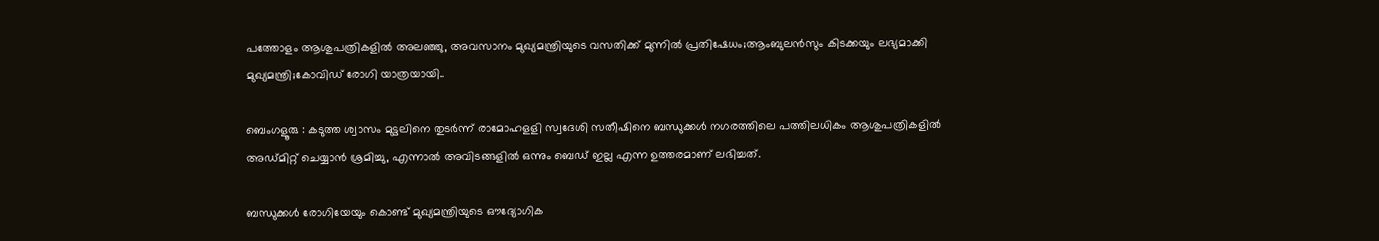പത്തോളം ആശുപത്രികളിൽ അലഞ്ഞു, അവസാനം മുഖ്യമന്ത്രിയുടെ വസതിക്ക് മുന്നിൽ പ്രതിഷേധം;ആംബുലൻസും കിടക്കയും ലഭ്യമാക്കി മുഖ്യമന്ത്രി;കോവിഡ് രോഗി യാത്രയായി..

ബെംഗളൂരു : കടുത്ത ശ്വാസം മുട്ടലിനെ തുടർന്ന് രാമോഹളളി സ്വദേശി സതീഷിനെ ബന്ധുക്കൾ നഗരത്തിലെ പത്തിലധികം ആശുപത്രികളിൽ അഡ്മിറ്റ് ചെയ്യാൻ ശ്രമിച്ചു, എന്നാൽ അവിടങ്ങളിൽ ഒന്നും ബെഡ് ഇല്ല എന്ന ഉത്തരമാണ് ലഭിച്ചത്.

ബന്ധുക്കൾ രോഗിയേയും കൊണ്ട് മുഖ്യമന്ത്രിയുടെ ഔദ്യോഗിക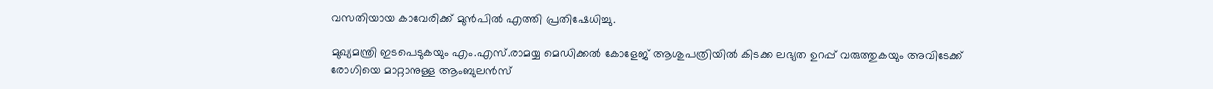വസതിയായ കാവേരിക്ക് മുൻപിൽ എത്തി പ്രതിഷേധിച്ചു.

മുഖ്യമന്ത്രി ഇടപെടുകയും എം.എസ്.രാമയ്യ മെഡിക്കൽ കോളേജ് ആശുപത്രിയിൽ കിടക്ക ലഭ്യത ഉറപ്പ് വരുത്തുകയും അവിടേക്ക് രോഗിയെ മാറ്റാനുള്ള ആംബുലൻസ്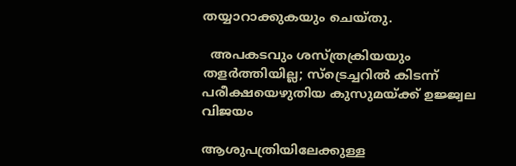തയ്യാറാക്കുകയും ചെയ്തു.

  അപകടവും ശസ്ത്രക്രിയയും തളർത്തിയില്ല; സ്‌ട്രെച്ചറിൽ കിടന്ന് പരീക്ഷയെഴുതിയ കുസുമയ്ക്ക് ഉജ്ജ്വല വിജയം

ആശുപത്രിയിലേക്കുള്ള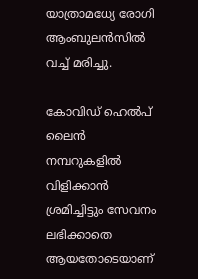യാത്രാമധ്യേ രോഗി ആംബുലൻസിൽ വച്ച് മരിച്ചു.

കോവിഡ് ഹെൽപ് ലൈൻ നമ്പറുകളിൽ വിളിക്കാൻ ശ്രമിച്ചിട്ടും സേവനം ലഭിക്കാതെ ആയതോടെയാണ്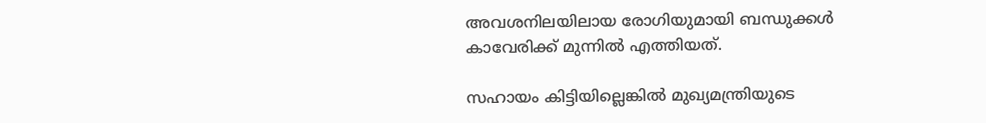അവശനിലയിലായ രോഗിയുമായി ബന്ധുക്കൾ കാവേരിക്ക് മുന്നിൽ എത്തിയത്.

സഹായം കിട്ടിയില്ലെങ്കിൽ മുഖ്യമന്ത്രിയുടെ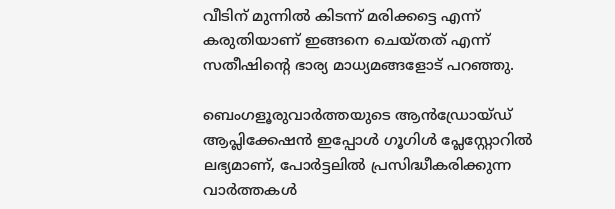വീടിന് മുന്നിൽ കിടന്ന് മരിക്കട്ടെ എന്ന് കരുതിയാണ് ഇങ്ങനെ ചെയ്തത് എന്ന് സതീഷിൻ്റെ ഭാര്യ മാധ്യമങ്ങളോട് പറഞ്ഞു.

ബെംഗളൂരുവാർത്തയുടെ ആൻഡ്രോയ്ഡ് ആപ്ലിക്കേഷൻ ഇപ്പോൾ ഗൂഗിൾ പ്ലേസ്റ്റോറിൽ ലഭ്യമാണ്, പോർട്ടലിൽ പ്രസിദ്ധീകരിക്കുന്ന വാർത്തകൾ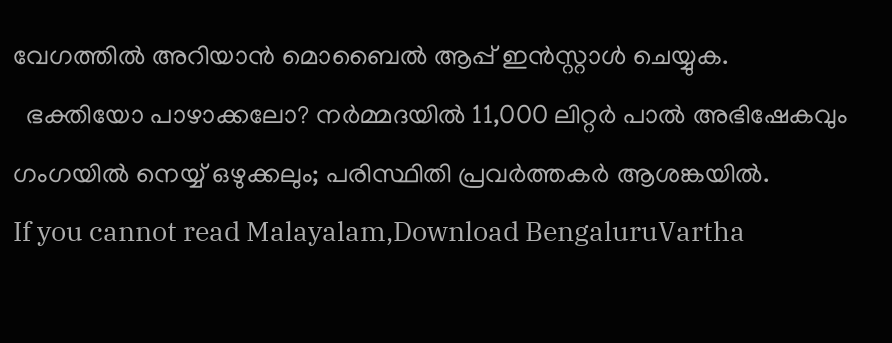വേഗത്തിൽ അറിയാൻ മൊബൈൽ ആപ്പ് ഇൻസ്റ്റാൾ ചെയ്യുക.
  ഭക്തിയോ പാഴാക്കലോ? നർമ്മദയിൽ 11,000 ലിറ്റർ പാൽ അഭിഷേകവും ഗംഗയിൽ നെയ്യ് ഒഴുക്കലും; പരിസ്ഥിതി പ്രവർത്തകർ ആശങ്കയിൽ.
If you cannot read Malayalam,Download BengaluruVartha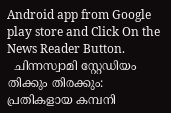Android app from Google play store and Click On the News Reader Button.
  ചിന്നസ്വാമി സ്റ്റേഡിയം തിക്കും തിരക്കും: പ്രതികളായ കമ്പനി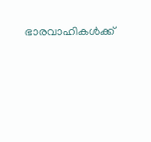ഭാരവാഹികൾക്ക്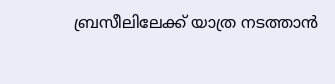ബ്രസീലിലേക്ക് യാത്ര നടത്താൻ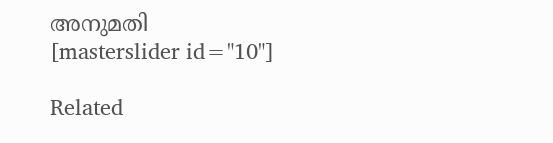അനുമതി
[masterslider id="10"]

Related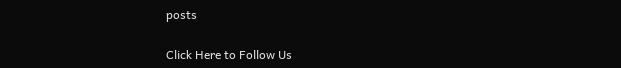posts

Click Here to Follow Us